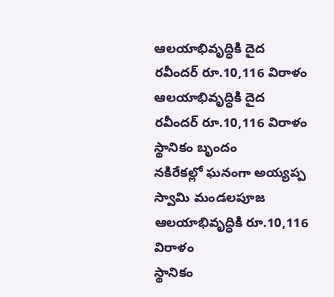ఆలయాభివృద్ధికి దైద రవీందర్ రూ.10,116 విరాళం
ఆలయాభివృద్ధికి దైద రవీందర్ రూ.10,116 విరాళం
స్థానికం బృందం
నకిరేకల్లో ఘనంగా అయ్యప్ప స్వామి మండలపూజ
ఆలయాభివృద్ధికి రూ.10,116 విరాళం
స్థానికం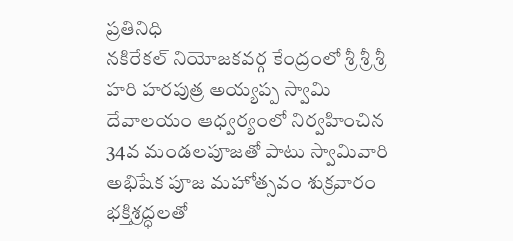ప్రతినిధి
నకిరేకల్ నియోజకవర్గ కేంద్రంలో శ్రీ శ్రీ శ్రీ హరి హరపుత్ర అయ్యప్ప స్వామి దేవాలయం ఆధ్వర్యంలో నిర్వహించిన 34వ మండలపూజతో పాటు స్వామివారి అభిషేక పూజ మహోత్సవం శుక్రవారం భక్తిశ్రద్ధలతో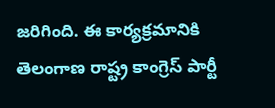జరిగింది. ఈ కార్యక్రమానికి తెలంగాణ రాష్ట్ర కాంగ్రెస్ పార్టీ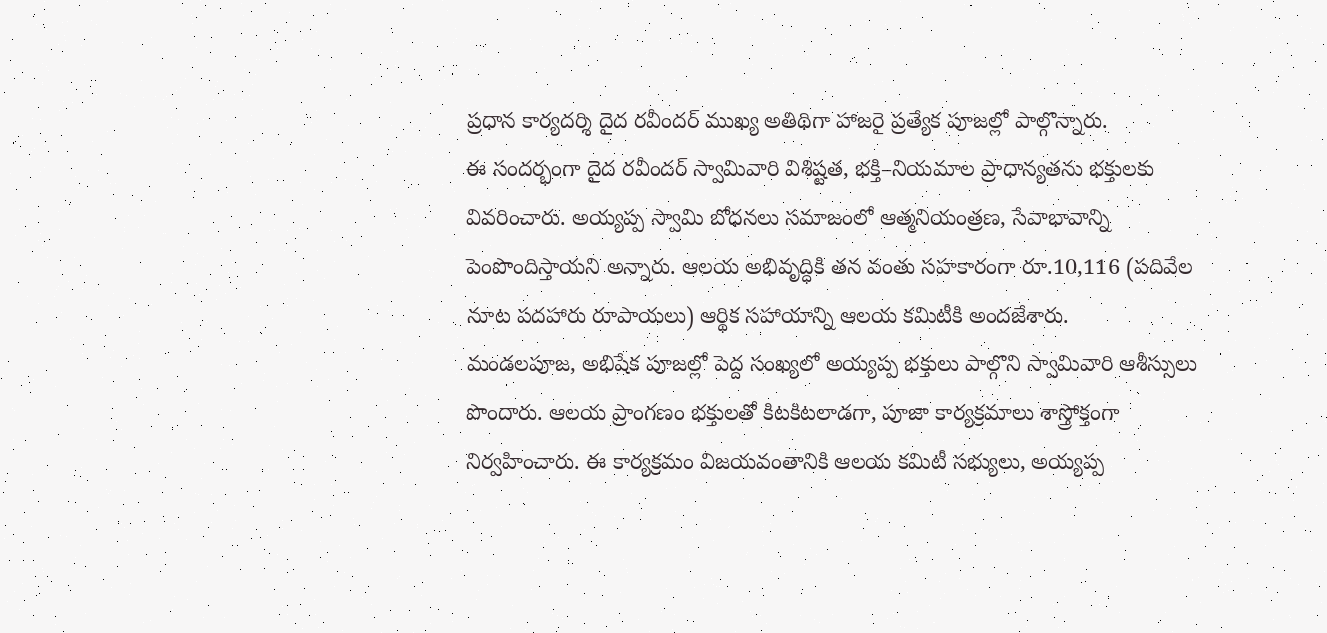ప్రధాన కార్యదర్శి దైద రవీందర్ ముఖ్య అతిథిగా హాజరై ప్రత్యేక పూజల్లో పాల్గొన్నారు.
ఈ సందర్భంగా దైద రవీందర్ స్వామివారి విశిష్టత, భక్తి–నియమాల ప్రాధాన్యతను భక్తులకు వివరించారు. అయ్యప్ప స్వామి బోధనలు సమాజంలో ఆత్మనియంత్రణ, సేవాభావాన్ని పెంపొందిస్తాయని అన్నారు. ఆలయ అభివృద్ధికి తన వంతు సహకారంగా రూ.10,116 (పదివేల నూట పదహారు రూపాయలు) ఆర్థిక సహాయాన్ని ఆలయ కమిటీకి అందజేశారు.
మండలపూజ, అభిషేక పూజల్లో పెద్ద సంఖ్యలో అయ్యప్ప భక్తులు పాల్గొని స్వామివారి ఆశీస్సులు పొందారు. ఆలయ ప్రాంగణం భక్తులతో కిటకిటలాడగా, పూజా కార్యక్రమాలు శాస్త్రోక్తంగా నిర్వహించారు. ఈ కార్యక్రమం విజయవంతానికి ఆలయ కమిటీ సభ్యులు, అయ్యప్ప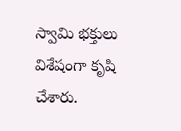స్వామి భక్తులు విశేషంగా కృషి చేశారు.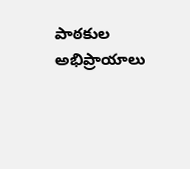పాఠకుల అభిప్రాయాలు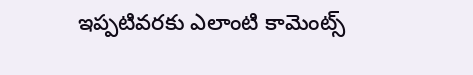ఇప్పటివరకు ఎలాంటి కామెంట్స్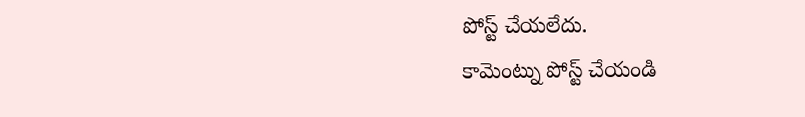పోస్ట్ చేయలేదు.
కామెంట్ను పోస్ట్ చేయండి